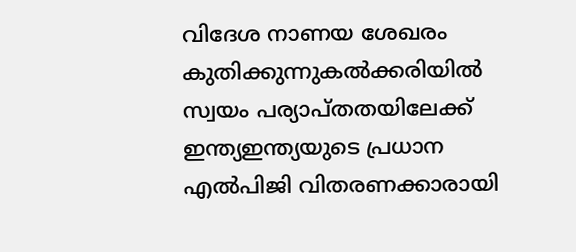വിദേശ നാണയ ശേഖരം കുതിക്കുന്നുകല്‍ക്കരിയില്‍ സ്വയം പര്യാപ്തതയിലേക്ക് ഇന്ത്യഇന്ത്യയുടെ പ്രധാന എൽപിജി വിതരണക്കാരായി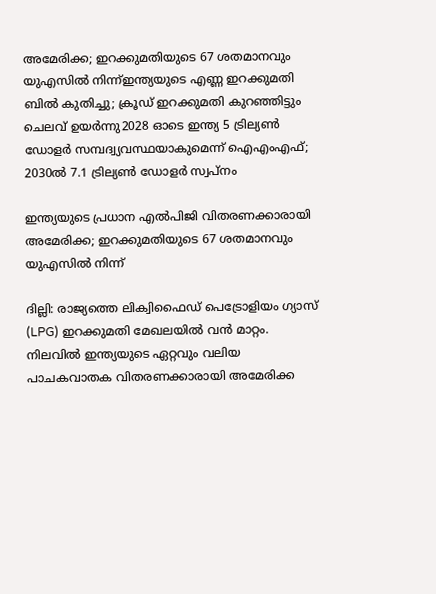അമേരിക്ക; ഇറക്കുമതിയുടെ 67 ശതമാനവും യുഎസിൽ നിന്ന്ഇന്ത്യയുടെ എണ്ണ ഇറക്കുമതി ബിൽ കുതിച്ചു; ക്രൂഡ് ഇറക്കുമതി കുറഞ്ഞിട്ടും ചെലവ് ഉയർന്നു2028 ഓടെ ഇന്ത്യ 5 ട്രില്യണ്‍ ഡോളര്‍ സമ്പദ്വ്യവസ്ഥയാകുമെന്ന് ഐഎംഎഫ്; 2030ല്‍ 7.1 ട്രില്യണ്‍ ഡോളര്‍ സ്വപ്നം

ഇന്ത്യയുടെ പ്രധാന എൽപിജി വിതരണക്കാരായി അമേരിക്ക; ഇറക്കുമതിയുടെ 67 ശതമാനവും യുഎസിൽ നിന്ന്

ദില്ലി: രാജ്യത്തെ ലിക്വിഫൈഡ് പെട്രോളിയം ഗ്യാസ് (LPG) ഇറക്കുമതി മേഖലയിൽ വൻ മാറ്റം. നിലവിൽ ഇന്ത്യയുടെ ഏറ്റവും വലിയ പാചകവാതക വിതരണക്കാരായി അമേരിക്ക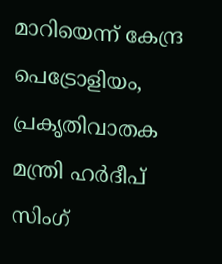മാറിയെന്ന് കേന്ദ്ര പെട്രോളിയം, പ്രകൃതിവാതക മന്ത്രി ഹർദീപ് സിംഗ്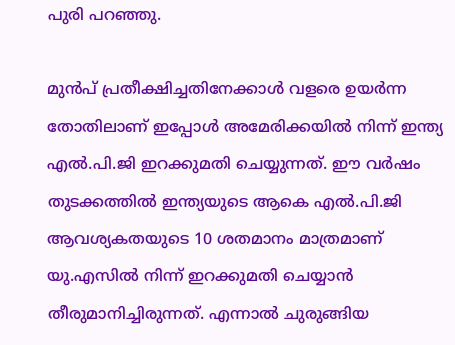പുരി പറഞ്ഞു.

മുൻപ് പ്രതീക്ഷിച്ചതിനേക്കാൾ വളരെ ഉയർന്ന തോതിലാണ് ഇപ്പോൾ അമേരിക്കയിൽ നിന്ന് ഇന്ത്യ എൽ.പി.ജി ഇറക്കുമതി ചെയ്യുന്നത്. ഈ വർഷം തുടക്കത്തിൽ ഇന്ത്യയുടെ ആകെ എൽ.പി.ജി ആവശ്യകതയുടെ 10 ശതമാനം മാത്രമാണ് യു.എസിൽ നിന്ന് ഇറക്കുമതി ചെയ്യാൻ തീരുമാനിച്ചിരുന്നത്. എന്നാൽ ചുരുങ്ങിയ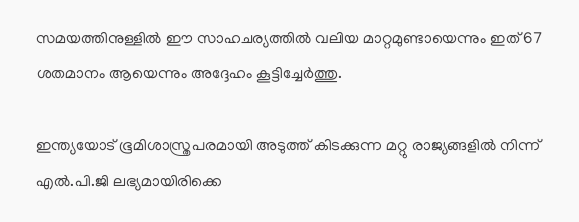സമയത്തിനുള്ളിൽ ഈ സാഹചര്യത്തിൽ വലിയ മാറ്റമുണ്ടായെന്നും ഇത് 67 ശതമാനം ആയെന്നും അദ്ദേഹം കൂട്ടിച്ചേർത്തു.

ഇന്ത്യയോട് ഭൂമിശാസ്ത്രപരമായി അടുത്ത് കിടക്കുന്ന മറ്റു രാജ്യങ്ങളിൽ നിന്ന് എൽ.പി.ജി ലഭ്യമായിരിക്കെ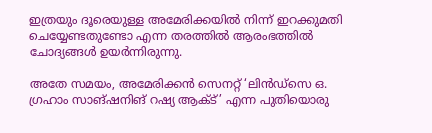ഇത്രയും ദൂരെയുള്ള അമേരിക്കയിൽ നിന്ന് ഇറക്കുമതി ചെയ്യേണ്ടതുണ്ടോ എന്ന തരത്തിൽ ആരംഭത്തിൽ ചോദ്യങ്ങൾ ഉയർന്നിരുന്നു.

അതേ സമയം, അമേരിക്കന്‍ സെനറ്റ് ‘ലിന്‍ഡ്‌സെ ഒ. ഗ്രഹാം സാങ്ഷനിങ് റഷ്യ ആക്ട്’ എന്ന പുതിയൊരു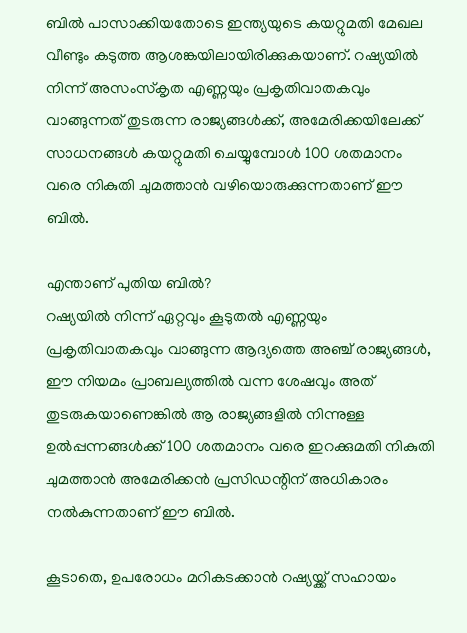ബില്‍ പാസാക്കിയതോടെ ഇന്ത്യയുടെ കയറ്റുമതി മേഖല വീണ്ടും കടുത്ത ആശങ്കയിലായിരിക്കുകയാണ്. റഷ്യയില്‍ നിന്ന് അസംസ്‌കൃത എണ്ണയും പ്രകൃതിവാതകവും വാങ്ങുന്നത് തുടരുന്ന രാജ്യങ്ങള്‍ക്ക്, അമേരിക്കയിലേക്ക് സാധനങ്ങള്‍ കയറ്റുമതി ചെയ്യുമ്പോള്‍ 100 ശതമാനം വരെ നികുതി ചുമത്താന്‍ വഴിയൊരുക്കുന്നതാണ് ഈ ബില്‍.

എന്താണ് പുതിയ ബില്‍?
റഷ്യയില്‍ നിന്ന് ഏറ്റവും കൂടുതല്‍ എണ്ണയും പ്രകൃതിവാതകവും വാങ്ങുന്ന ആദ്യത്തെ അഞ്ച് രാജ്യങ്ങള്‍, ഈ നിയമം പ്രാബല്യത്തില്‍ വന്ന ശേഷവും അത് തുടരുകയാണെങ്കില്‍ ആ രാജ്യങ്ങളില്‍ നിന്നുള്ള ഉല്‍പ്പന്നങ്ങള്‍ക്ക് 100 ശതമാനം വരെ ഇറക്കുമതി നികുതി ചുമത്താന്‍ അമേരിക്കന്‍ പ്രസിഡന്റിന് അധികാരം നല്‍കുന്നതാണ് ഈ ബില്‍.

കൂടാതെ, ഉപരോധം മറികടക്കാന്‍ റഷ്യയ്ക്ക് സഹായം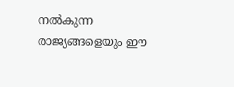നല്‍കുന്ന രാജ്യങ്ങളെയും ഈ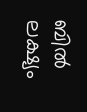ബില്‍ ലക്ഷ്യം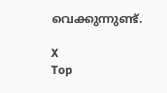വെക്കുന്നുണ്ട്.

X
Top